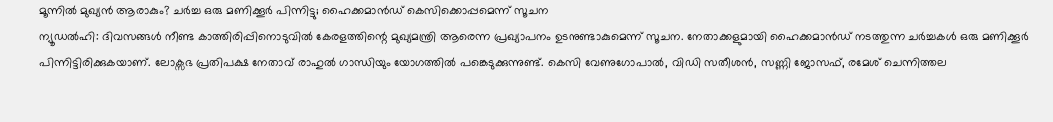മൂന്നിൽ മുഖ്യൻ ആരാകും? ചർച്ച ഒരു മണിക്കൂർ പിന്നിട്ടു; ഹൈക്കമാൻഡ് കെസിക്കൊപ്പമെന്ന് സൂചന
ന്യൂഡൽഹി: ദിവസങ്ങൾ നീണ്ട കാത്തിരിപ്പിനൊടുവിൽ കേരളത്തിന്റെ മുഖ്യമന്ത്രി ആരെന്ന പ്രഖ്യാപനം ഉടനുണ്ടാകുമെന്ന് സൂചന. നേതാക്കളുമായി ഹൈക്കമാൻഡ് നടത്തുന്ന ചർച്ചകൾ ഒരു മണിക്കൂർ പിന്നിട്ടിരിക്കുകയാണ്. ലോക്സഭ പ്രതിപക്ഷ നേതാവ് രാഹുൽ ഗാന്ധിയും യോഗത്തിൽ പങ്കെടുക്കുന്നുണ്ട്. കെസി വേണുഗോപാൽ, വിഡി സതീശൻ, സണ്ണി ജോസഫ്, രമേശ് ചെന്നിത്തല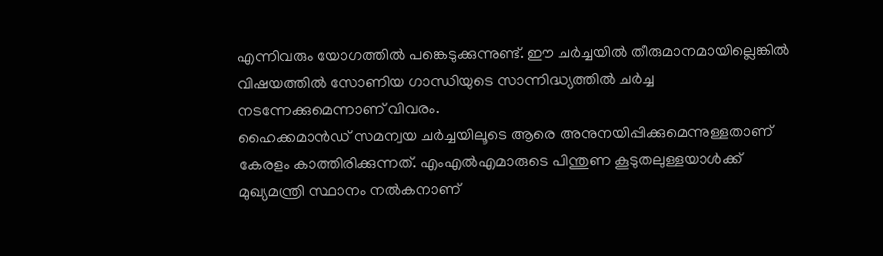എന്നിവരും യോഗത്തിൽ പങ്കെടുക്കുന്നുണ്ട്. ഈ ചർച്ചയിൽ തീരുമാനമായില്ലെങ്കിൽ വിഷയത്തിൽ സോണിയ ഗാന്ധിയുടെ സാന്നിദ്ധ്യത്തിൽ ചർച്ച നടന്നേക്കുമെന്നാണ് വിവരം.
ഹൈക്കമാൻഡ് സമന്വയ ചർച്ചയിലൂടെ ആരെ അനുനയിപ്പിക്കുമെന്നുള്ളതാണ് കേരളം കാത്തിരിക്കുന്നത്. എംഎൽഎമാരുടെ പിന്തുണ കൂടുതലുള്ളയാൾക്ക് മുഖ്യമന്ത്രി സ്ഥാനം നൽകനാണ്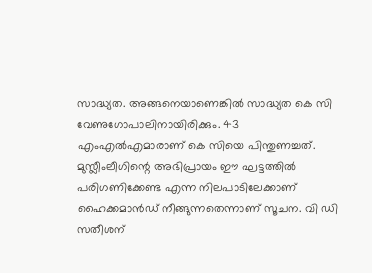സാദ്ധ്യത. അങ്ങനെയാണെങ്കിൽ സാദ്ധ്യത കെ സി വേണുഗോപാലിനായിരിക്കും. 43 എംഎൽഎമാരാണ് കെ സിയെ പിന്തുണച്ചത്. മുസ്ലീംലീഗിന്റെ അഭിപ്രായം ഈ ഘട്ടത്തിൽ പരിഗണിക്കേണ്ട എന്ന നിലപാടിലേക്കാണ് ഹൈക്കമാൻഡ് നീങ്ങുന്നതെന്നാണ് സൂചന. വി ഡി സതീശന്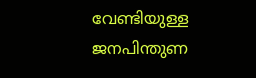വേണ്ടിയുള്ള ജനപിന്തുണ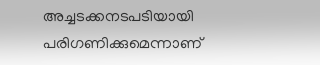അച്ചടക്കനടപടിയായി പരിഗണിക്കുമെന്നാണ്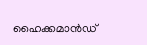ഹൈക്കമാൻഡ്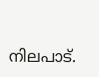നിലപാട്.